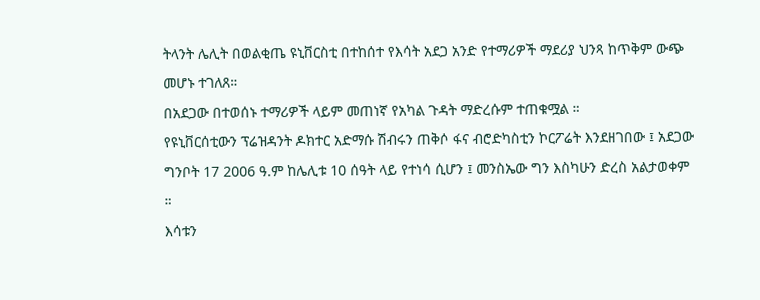ትላንት ሌሊት በወልቂጤ ዩኒቨርስቲ በተከሰተ የእሳት አደጋ አንድ የተማሪዎች ማደሪያ ህንጻ ከጥቅም ውጭ መሆኑ ተገለጸ።
በአደጋው በተወሰኑ ተማሪዎች ላይም መጠነኛ የአካል ጉዳት ማድረሱም ተጠቁሟል ።
የዩኒቨርሰቲውን ፕሬዝዳንት ዶክተር አድማሱ ሽብሩን ጠቅሶ ፋና ብሮድካስቲን ኮርፖሬት እንደዘገበው ፤ አደጋው ግንቦት 17 2006 ዓ.ም ከሌሊቱ 10 ሰዓት ላይ የተነሳ ሲሆን ፤ መንስኤው ግን እስካሁን ድረስ አልታወቀም ።
እሳቱን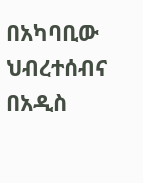በአካባቢው ህብረተሰብና በአዲስ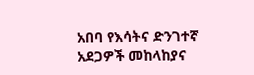አበባ የእሳትና ድንገተኛ አደጋዎች መከላከያና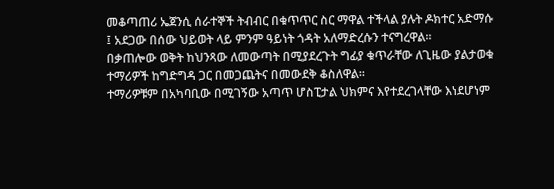መቆጣጠሪ ኤጀንሲ ሰራተኞች ትብብር በቁጥጥር ስር ማዋል ተችላል ያሉት ዶክተር አድማሱ ፤ አደጋው በሰው ህይወት ላይ ምንም ዓይነት ጎዳት አለማድረሱን ተናግረዋል።
በቃጠሎው ወቅት ከህንጻው ለመውጣት በሚያደረጉት ግፊያ ቁጥራቸው ለጊዜው ያልታወቁ ተማሪዎች ከግድግዳ ጋር በመጋጨትና በመውደቅ ቆስለዋል።
ተማሪዎቹም በአካባቢው በሚገኝው አጣጥ ሆስፒታል ህክምና እየተደረገላቸው እነደሆነም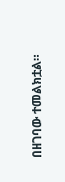በዘገባው ተመልክቷል።